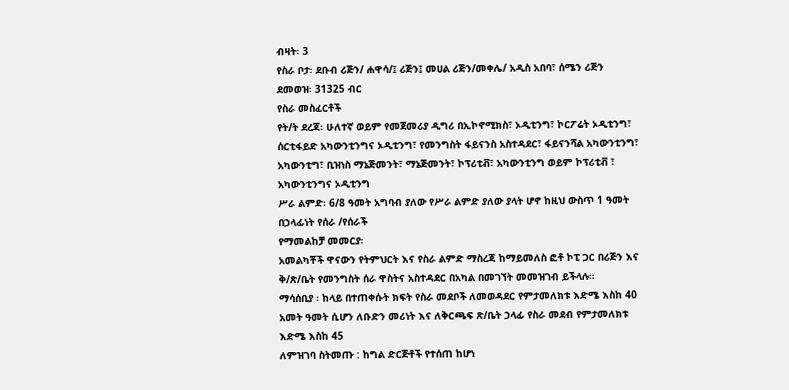ብዛት፡ 3
የስራ ቦታ፡ ደቡብ ሪጅን/ ሐዋሳ/፤ ሪጅን፤ መሀል ሪጅን/መቀሌ/ አዲስ አበባ፣ ሰሜን ሪጅን
ደመወዝ፡ 31325 ብር
የስራ መስፈርቶች
የት/ት ደረጃ፡ ሁለተኛ ወይም የመጀመሪያ ዲግሪ በኢኮኖሚክስ፣ ኦዲቲንግ፣ ኮርፖሬት ኦዲቲንግ፣ ሰርቲፋይድ አካውንቲንግና ኦዲቲንግ፣ የመንግስት ፋይናንስ አስተዳደር፣ ፋይናንሻል አካውንቲንግ፣ አካውንቲግ፣ ቢዝነስ ማኔጅመንት፣ ማኔጅመንት፣ ኮፕሪቲቭ፣ አካውንቲንግ ወይም ኮፕሪቲቭ ፣ አካውንቲንግና ኦዲቲንግ
ሥራ ልምድ፡ 6/8 ዓመት አግባብ ያለው የሥራ ልምድ ያለው ያላት ሆኖ ከዚህ ውስጥ 1 ዓመት በኃላፊነት የሰራ /የሰራች
የማመልከቻ መመርያ፡
አመልካቾች ዋናውን የትምህርት እና የስራ ልምድ ማስረጃ ከማይመለስ ፎቶ ኮፒ ጋር በሪጅን እና ቅ/ጽ/ቤት የመንግስት ሰራ ዋስትና አስተዳደር በአካል በመገኘት መመዝገብ ይችላሉ።
ማሳሰቢያ ፡ ከላይ በተጠቀሱት ክፍት የስራ መደቦች ለመወዳደር የምታመለክቱ እድሜ እስከ 40 አመት ዓመት ሲሆን ለቡድን መሪነት እና ለቅርጫፍ ጽ/ቤት ኃላፊ የስራ መደብ የምታመለክቱ እድሜ እስከ 45
ለምዝገባ ስትመጡ : ከግል ድርጅቶች የተሰጠ ከሆነ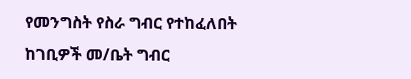የመንግስት የስራ ግብር የተከፈለበት ከገቢዎች መ/ቤት ግብር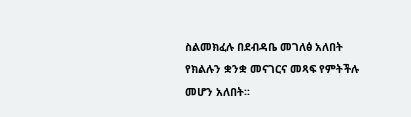ስልመክፈሉ በደብዳቤ መገለፅ አለበት
የክልሉን ቋንቋ መናገርና መጻፍ የምትችሉ መሆን አለበት፡፡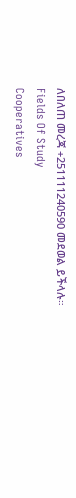ለበለጠ መረጃ +251111240590 መደወል ይችላሉ።
Fields Of Study
Cooperatives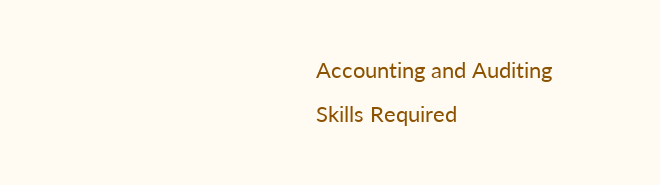Accounting and Auditing
Skills Required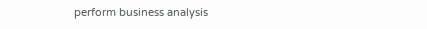perform business analysis